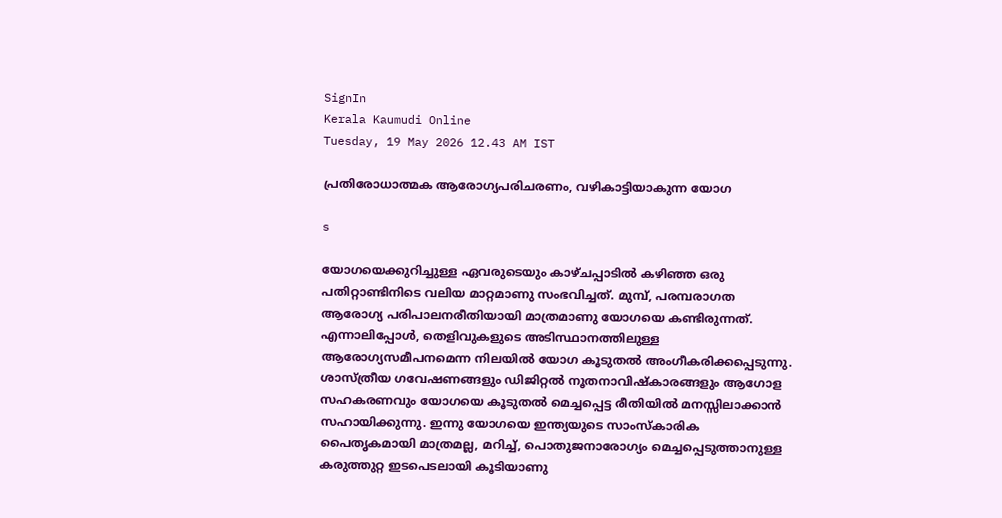SignIn
Kerala Kaumudi Online
Tuesday, 19 May 2026 12.43 AM IST

പ്രതിരോധാത്മക ആരോഗ്യപരിചരണം, വഴികാട്ടിയാകുന്ന യോഗ

s

യോഗയെക്കുറിച്ചുള്ള ഏവരുടെയും കാഴ്ചപ്പാടിൽ കഴിഞ്ഞ ഒരു പതിറ്റാണ്ടിനിടെ വലിയ മാറ്റമാണു സംഭവിച്ചത്. മുമ്പ്, പരമ്പരാഗത ആരോഗ്യ പരിപാലനരീതിയായി മാത്രമാണു യോഗയെ കണ്ടിരുന്നത്. എന്നാലിപ്പോൾ, തെളിവുകളുടെ അടിസ്ഥാനത്തിലുള്ള ആരോഗ്യസമീപനമെന്ന നിലയിൽ യോഗ കൂടുതൽ അംഗീകരിക്കപ്പെടുന്നു. ശാസ്ത്രീയ ഗവേഷണങ്ങളും ഡിജിറ്റൽ നൂതനാവിഷ്കാരങ്ങളും ആഗോള സഹകരണവും യോഗയെ കൂടുതൽ മെച്ചപ്പെട്ട രീതിയിൽ മനസ്സിലാക്കാൻ സഹായിക്കുന്നു. ഇന്നു യോഗയെ ഇന്ത്യയുടെ സാംസ്കാരിക പൈതൃകമായി മാത്രമല്ല, മറിച്ച്, പൊതുജനാരോഗ്യം മെച്ചപ്പെടുത്താനുള്ള കരുത്തുറ്റ ഇടപെടലായി കൂടിയാണു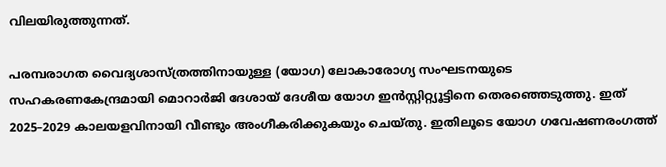വിലയിരുത്തുന്നത്.

പരമ്പരാഗത വൈദ്യശാസ്ത്രത്തിനായുള്ള (യോഗ) ലോകാരോഗ്യ സംഘടനയുടെ സഹകരണകേന്ദ്രമായി മൊറാർജി ദേശായ് ദേശീയ യോഗ ഇൻസ്റ്റിറ്റ്യൂട്ടിനെ തെരഞ്ഞെടുത്തു. ഇത് 2025–2029 കാലയളവിനായി വീണ്ടും അംഗീകരിക്കുകയും ചെയ്തു. ഇതിലൂടെ യോഗ ഗവേഷണരംഗത്ത്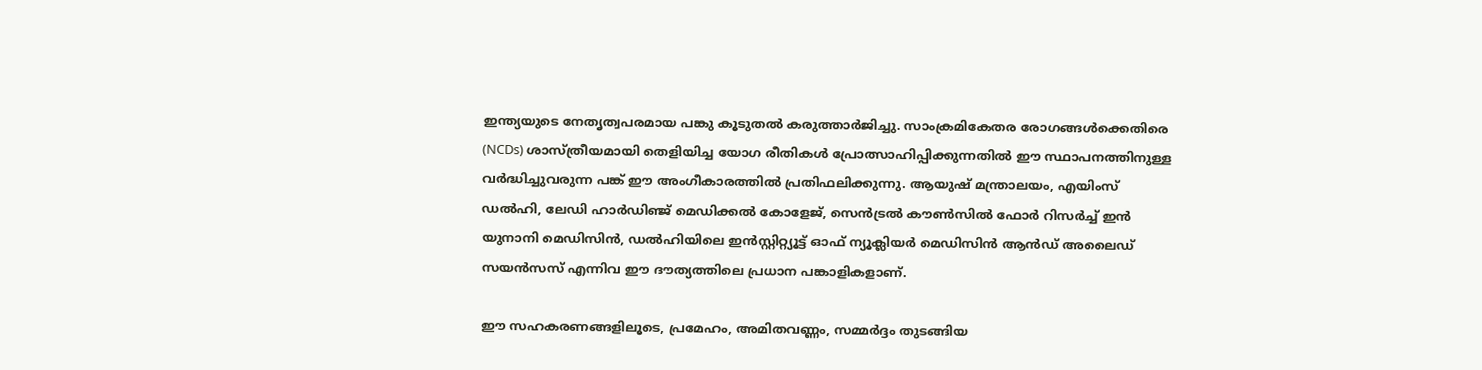ഇന്ത്യയുടെ നേതൃത്വപരമായ പങ്കു കൂടുതൽ കരുത്താർജിച്ചു. സാംക്രമികേതര രോഗങ്ങൾക്കെതിരെ (NCDs) ശാസ്ത്രീയമായി തെളിയിച്ച യോഗ രീതികൾ പ്രോത്സാഹിപ്പിക്കുന്നതിൽ ഈ സ്ഥാപനത്തിനുള്ള വർദ്ധിച്ചുവരുന്ന പങ്ക് ഈ അംഗീകാരത്തിൽ പ്രതിഫലിക്കുന്നു. ആയുഷ് മന്ത്രാലയം, എയിംസ് ഡൽഹി, ലേഡി ഹാർഡിഞ്ജ് മെഡിക്കൽ കോളേജ്, സെൻട്രൽ കൗൺസിൽ ഫോർ റിസർച്ച് ഇൻ യുനാനി മെഡിസിൻ, ഡൽഹിയിലെ ഇൻസ്റ്റിറ്റ്യൂട്ട് ഓഫ് ന്യൂക്ലിയർ മെഡിസിൻ ആൻഡ് അലൈഡ് സയൻസസ് എന്നിവ ഈ ദൗത്യത്തിലെ പ്രധാന പങ്കാളികളാണ്.

ഈ സഹകരണങ്ങളിലൂടെ, പ്രമേഹം, അമിതവണ്ണം, സമ്മർദ്ദം തുടങ്ങിയ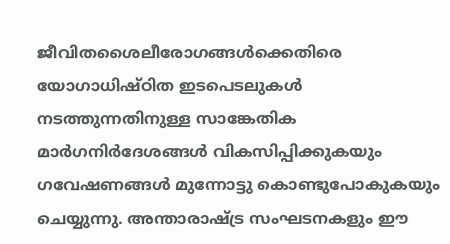ജീവിതശൈലീരോഗങ്ങൾക്കെതിരെ യോഗാധിഷ്ഠിത ഇടപെടലുകൾ നടത്തുന്നതിനുള്ള സാങ്കേതിക മാർഗനിർദേശങ്ങൾ വികസിപ്പിക്കുകയും ഗവേഷണങ്ങൾ മുന്നോട്ടു കൊണ്ടുപോകുകയും ചെയ്യുന്നു. അന്താരാഷ്ട്ര സംഘടനകളും ഈ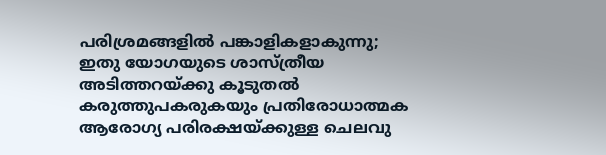പരിശ്രമങ്ങളിൽ പങ്കാളികളാകുന്നു; ഇതു യോഗയുടെ ശാസ്ത്രീയ അടിത്തറയ്ക്കു കൂടുതൽ കരുത്തുപകരുകയും പ്രതിരോധാത്മക ആരോഗ്യ പരിരക്ഷയ്ക്കുള്ള ചെലവു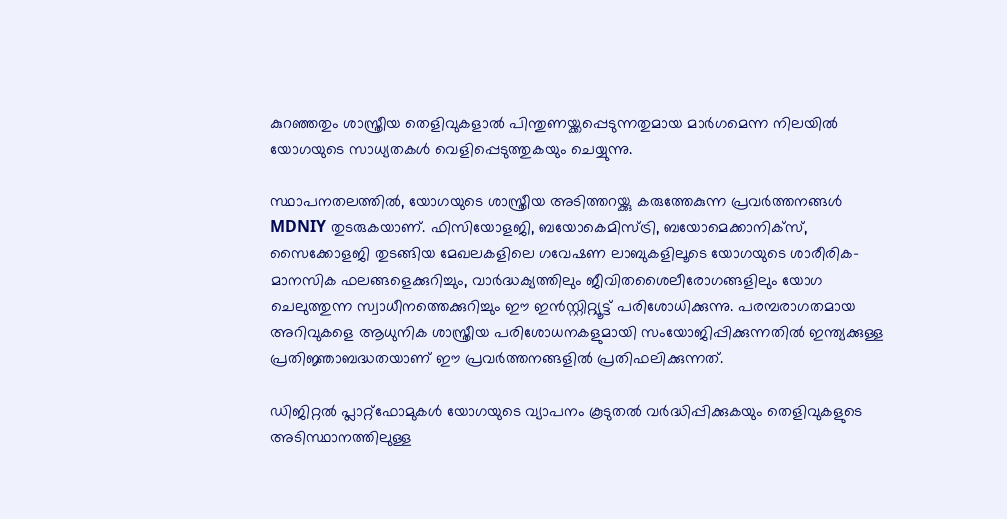കുറഞ്ഞതും ശാസ്ത്രീയ തെളിവുകളാൽ പിന്തുണയ്ക്കപ്പെടുന്നതുമായ മാർഗമെന്ന നിലയിൽ യോഗയുടെ സാധ്യതകൾ വെളിപ്പെടുത്തുകയും ചെയ്യുന്നു.

സ്ഥാപനതലത്തിൽ, യോഗയുടെ ശാസ്ത്രീയ അടിത്തറയ്ക്കു കരുത്തേകുന്ന പ്രവർത്തനങ്ങൾ MDNIY തുടരുകയാണ്. ഫിസിയോളജി, ബയോകെമിസ്ട്രി, ബയോമെക്കാനിക്സ്, സൈക്കോളജി തുടങ്ങിയ മേഖലകളിലെ ഗവേഷണ ലാബുകളിലൂടെ യോഗയുടെ ശാരീരിക-മാനസിക ഫലങ്ങളെക്കുറിച്ചും, വാർദ്ധക്യത്തിലും ജീവിതശൈലീരോഗങ്ങളിലും യോഗ ചെലുത്തുന്ന സ്വാധീനത്തെക്കുറിച്ചും ഈ ഇൻസ്റ്റിറ്റ്യൂട്ട് പരിശോധിക്കുന്നു. പരമ്പരാഗതമായ അറിവുകളെ ആധുനിക ശാസ്ത്രീയ പരിശോധനകളുമായി സംയോജിപ്പിക്കുന്നതിൽ ഇന്ത്യക്കുള്ള പ്രതിജ്ഞാബദ്ധതയാണ് ഈ പ്രവർത്തനങ്ങളിൽ പ്രതിഫലിക്കുന്നത്.

ഡിജിറ്റൽ പ്ലാറ്റ്‌ഫോമുകൾ യോഗയുടെ വ്യാപനം കൂടുതൽ വർദ്ധിപ്പിക്കുകയും തെളിവുകളുടെ അടിസ്ഥാനത്തിലുള്ള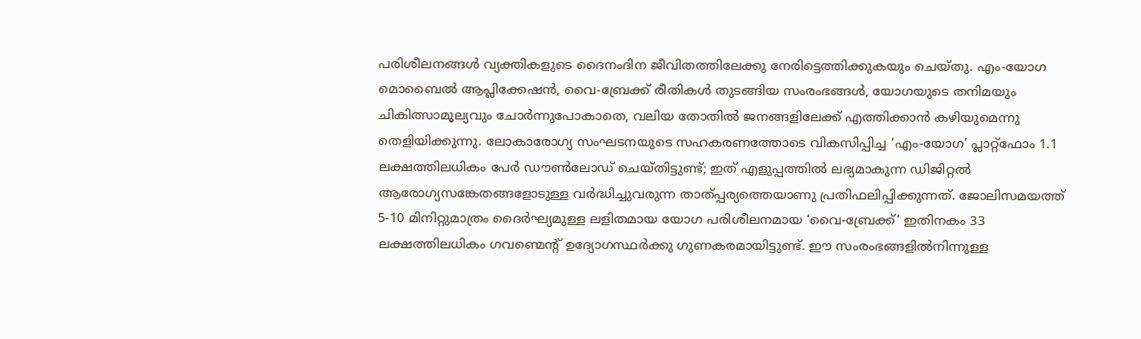പരിശീലനങ്ങൾ വ്യക്തികളുടെ ദൈനംദിന ജീവിതത്തിലേക്കു നേരിട്ടെത്തിക്കുകയും ചെയ്തു. എം-യോഗ മൊബൈൽ ആപ്ലിക്കേഷൻ, വൈ-ബ്രേക്ക് രീതികൾ തുടങ്ങിയ സംരംഭങ്ങൾ, യോഗയുടെ തനിമയും ചികിത്സാമൂല്യവും ചോർന്നുപോകാതെ, വലിയ തോതിൽ ജനങ്ങളിലേക്ക് എത്തിക്കാൻ കഴിയുമെന്നു തെളിയിക്കുന്നു. ലോകാരോഗ്യ സംഘടനയുടെ സഹകരണത്തോടെ വികസിപ്പിച്ച ‘എം-യോഗ’ പ്ലാറ്റ്‌ഫോം 1.1 ലക്ഷത്തിലധികം പേർ ഡൗൺലോഡ് ചെയ്തിട്ടുണ്ട്; ഇത് എളുപ്പത്തിൽ ലഭ്യമാകുന്ന ഡിജിറ്റൽ ആരോഗ്യസങ്കേതങ്ങളോടുള്ള വർദ്ധിച്ചുവരുന്ന താത്പ്പര്യത്തെയാണു പ്രതിഫലിപ്പിക്കുന്നത്. ജോലിസമയത്ത് 5-10 മിനിറ്റുമാത്രം ദൈർഘ്യമുള്ള ലളിതമായ യോഗ പരിശീലനമായ ‘വൈ-ബ്രേക്ക്’ ഇതിനകം 33 ലക്ഷത്തിലധികം ഗവണ്മെന്റ് ഉദ്യോഗസ്ഥർക്കു ഗുണകരമായിട്ടുണ്ട്. ഈ സംരംഭങ്ങളിൽനിന്നുള്ള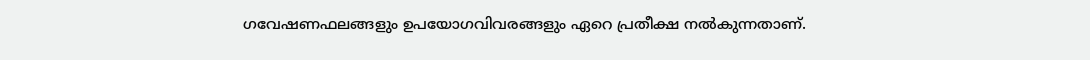ഗവേഷണഫലങ്ങളും ഉപയോഗവിവരങ്ങളും ഏറെ പ്രതീക്ഷ നൽകുന്നതാണ്.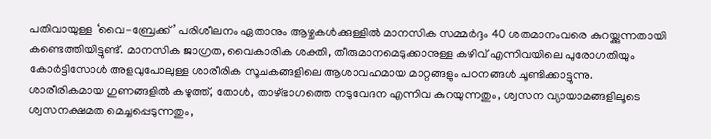പതിവായുള്ള ‘വൈ-ബ്രേക്ക്’ പരിശീലനം ഏതാനും ആഴ്ചകൾക്കുള്ളിൽ മാനസിക സമ്മർദ്ദം 40 ശതമാനംവരെ കുറയ്ക്കുന്നതായി കണ്ടെത്തിയിട്ടുണ്ട്. മാനസിക ജാഗ്രത, വൈകാരിക ശക്തി, തീരുമാനമെടുക്കാനുള്ള കഴിവ് എന്നിവയിലെ പുരോഗതിയും കോർട്ടിസോൾ അളവുപോലുള്ള ശാരീരിക സൂചകങ്ങളിലെ ആശാവഹമായ മാറ്റങ്ങളും പഠനങ്ങൾ ചൂണ്ടിക്കാട്ടുന്നു. ശാരീരികമായ ഗുണങ്ങളിൽ കഴുത്ത്, തോൾ, താഴ്ഭാഗത്തെ നടുവേദന എന്നിവ കുറയുന്നതും, ശ്വസന വ്യായാമങ്ങളിലൂടെ ശ്വസനക്ഷമത മെച്ചപ്പെടുന്നതും,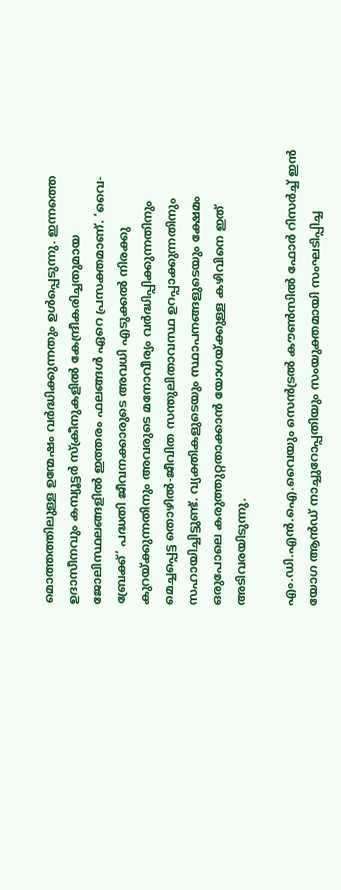മൊത്തത്തിലുള്ള ഉന്മേഷം വർദ്ധിക്കുന്നതും ഉൾപ്പെടുന്നു. ഇന്നത്തെ ഉദാസീനവും കമ്പ്യൂട്ടർ സ്ക്രീനുകളിൽ കേന്ദ്രീകരിച്ചതുമായ ജോലിസ്ഥലങ്ങളിൽ ഇത്തരം ഫലങ്ങൾ ഏറെ പ്രസക്തമാണ്. ‘വൈ-ബ്രേക്ക്’ പദ്ധതി ജീവനക്കാരുടെ അവധി എടുക്കൽ നിരക്കു കുറയ്ക്കുന്നതിനും അവരുടെ മനോവീര്യം വർദ്ധിപ്പിക്കുന്നതിനും മെച്ചപ്പെട്ട തൊഴിൽ-ജീവിത സന്തുലിതാവസ്ഥ ഉറപ്പാക്കുന്നതിനും സഹായിച്ചിട്ടുണ്ട്. വ്യക്തികളുടെയും സ്ഥാപനങ്ങളുടെയും ക്ഷേമം ഒരുപോലെ കരുത്തുറ്റതാക്കാൻ യോഗയ്ക്കുള്ള കഴിവിനെ ഇത് അടിവരയിടുന്നു.

എം.ഡി.എൻ.ഐ.വൈയും സെൻട്രൽ കൗൺസിൽ ഫോർ റിസർച്ച് ഇൻ യോഗ ആൻഡ് നാച്ചുറോപ്പതിയും സംയുക്തമായി സംഘടിപ്പിച്ച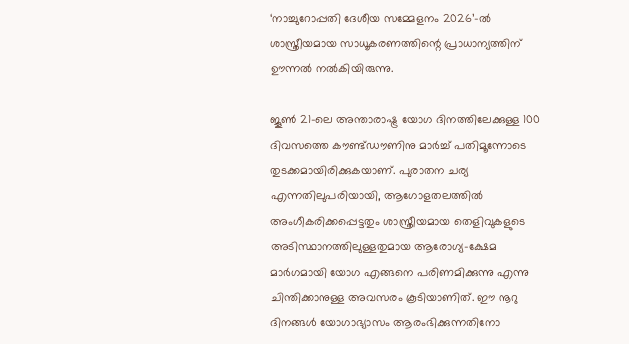‘നാച്ചുറോപ്പതി ദേശീയ സമ്മേളനം 2026’-ൽ ശാസ്ത്രീയമായ സാധൂകരണത്തിന്റെ പ്രാധാന്യത്തിന് ഊന്നൽ നൽകിയിരുന്നു.

ജൂൺ 21-ലെ അന്താരാഷ്ട്ര യോഗ ദിനത്തിലേക്കുള്ള 100 ദിവസത്തെ കൗണ്ട്ഡൗണിനു മാർച്ച് പതിമൂന്നോടെ തുടക്കമായിരിക്കുകയാണ്. പുരാതന ചര്യ എന്നതിലുപരിയായി, ആഗോളതലത്തിൽ അംഗീകരിക്കപ്പെട്ടതും ശാസ്ത്രീയമായ തെളിവുകളുടെ അടിസ്ഥാനത്തിലുള്ളതുമായ ആരോഗ്യ-ക്ഷേമ മാർഗമായി യോഗ എങ്ങനെ പരിണമിക്കുന്നു എന്നു ചിന്തിക്കാനുള്ള അവസരം കൂടിയാണിത്. ഈ നൂറു ദിനങ്ങൾ യോഗാഭ്യാസം ആരംഭിക്കുന്നതിനോ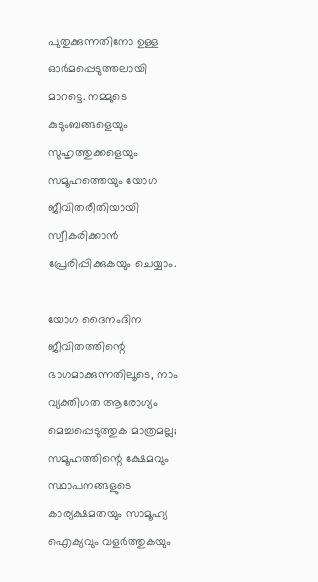പുതുക്കുന്നതിനോ ഉള്ള ഓർമപ്പെടുത്തലായി മാറട്ടെ. നമ്മുടെ കുടുംബങ്ങളെയും സുഹൃത്തുക്കളെയും സമൂഹത്തെയും യോഗ ജീവിതരീതിയായി സ്വീകരിക്കാൻ പ്രേരിപ്പിക്കുകയും ചെയ്യാം.

യോഗ ദൈനംദിന ജീവിതത്തിന്റെ ഭാഗമാക്കുന്നതിലൂടെ, നാം വ്യക്തിഗത ആരോഗ്യം മെച്ചപ്പെടുത്തുക മാത്രമല്ല; സമൂഹത്തിന്റെ ക്ഷേമവും സ്ഥാപനങ്ങളുടെ കാര്യക്ഷമതയും സാമൂഹ്യ ഐക്യവും വളർത്തുകയും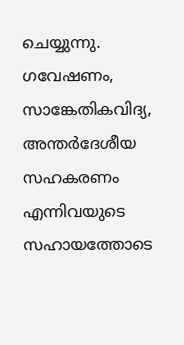ചെയ്യുന്നു. ഗവേഷണം, സാങ്കേതികവിദ്യ, അന്തർദേശീയ സഹകരണം എന്നിവയുടെ സഹായത്തോടെ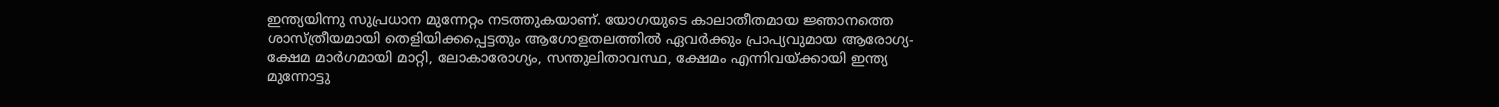ഇന്ത്യയിന്നു സുപ്രധാന മുന്നേറ്റം നടത്തുകയാണ്. യോഗയുടെ കാലാതീതമായ ജ്ഞാനത്തെ ശാസ്ത്രീയമായി തെളിയിക്കപ്പെട്ടതും ആഗോളതലത്തിൽ ഏവർക്കും പ്രാപ്യവുമായ ആരോഗ്യ-ക്ഷേമ മാർഗമായി മാറ്റി, ലോകാരോഗ്യം, സന്തുലിതാവസ്ഥ, ക്ഷേമം എന്നിവയ്ക്കായി ഇന്ത്യ മുന്നോട്ടു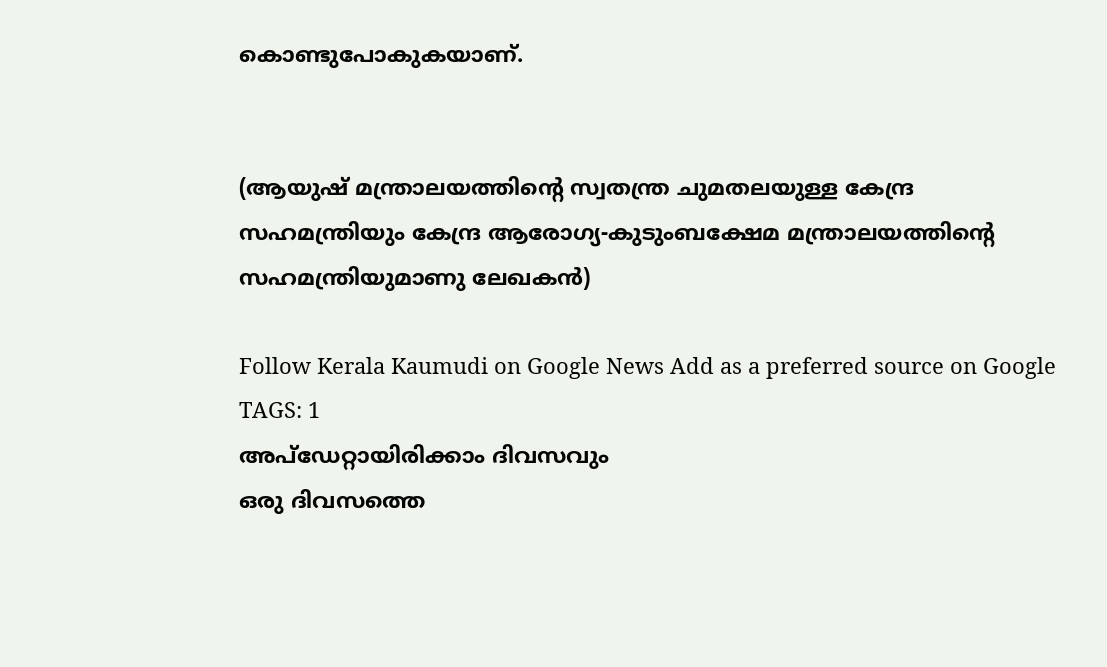കൊണ്ടുപോകുകയാണ്.


(ആയുഷ് മന്ത്രാലയത്തിന്റെ സ്വതന്ത്ര ചുമതലയുള്ള കേന്ദ്ര സഹമന്ത്രിയും കേന്ദ്ര ആരോഗ്യ-കുടുംബക്ഷേമ മന്ത്രാലയത്തിന്റെ സഹമന്ത്രിയുമാണു ലേഖകൻ)

Follow Kerala Kaumudi on Google News Add as a preferred source on Google
TAGS: 1
അപ്ഡേറ്റായിരിക്കാം ദിവസവും
ഒരു ദിവസത്തെ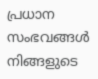പ്രധാന സംഭവങ്ങൾ നിങ്ങളുടെ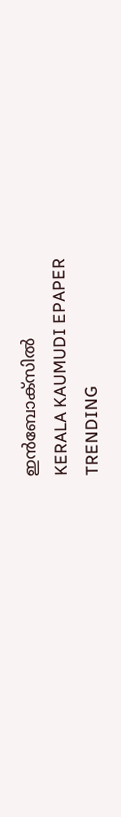ഇൻബോക്സിൽ
KERALA KAUMUDI EPAPER
TRENDING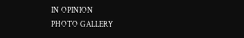IN OPINION
PHOTO GALLERY